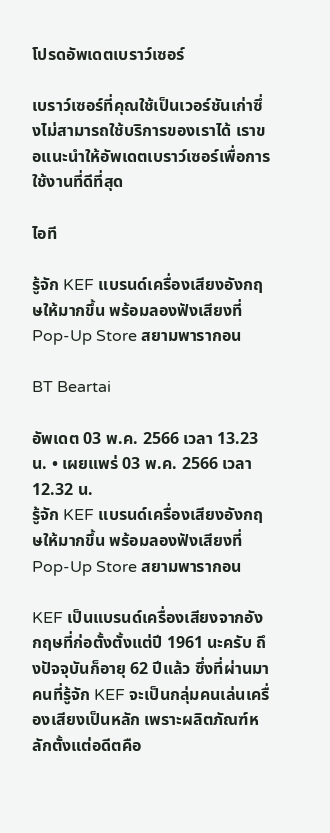โปรดอัพเดตเบราว์เซอร์

เบราว์เซอร์ที่คุณใช้เป็นเวอร์ชันเก่าซึ่งไม่สามารถใช้บริการของเราได้ เราขอแนะนำให้อัพเดตเบราว์เซอร์เพื่อการใช้งานที่ดีที่สุด

ไอที

รู้จัก KEF แบรนด์เครื่องเสียงอังกฤษให้มากขึ้น พร้อมลองฟังเสียงที่ Pop-Up Store สยามพารากอน

BT Beartai

อัพเดต 03 พ.ค. 2566 เวลา 13.23 น. • เผยแพร่ 03 พ.ค. 2566 เวลา 12.32 น.
รู้จัก KEF แบรนด์เครื่องเสียงอังกฤษให้มากขึ้น พร้อมลองฟังเสียงที่ Pop-Up Store สยามพารากอน

KEF เป็นแบรนด์เครื่องเสียงจากอังกฤษที่ก่อตั้งตั้งแต่ปี 1961 นะครับ ถึงปัจจุบันก็อายุ 62 ปีแล้ว ซึ่งที่ผ่านมา คนที่รู้จัก KEF จะเป็นกลุ่มคนเล่นเครื่องเสียงเป็นหลัก เพราะผลิตภัณฑ์หลักตั้งแต่อดีตคือ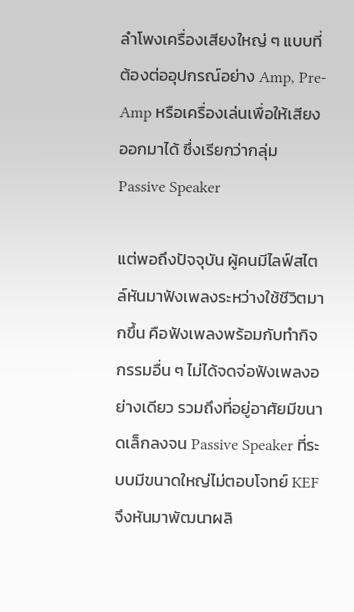ลำโพงเครื่องเสียงใหญ่ ๆ แบบที่ต้องต่ออุปกรณ์อย่าง Amp, Pre-Amp หรือเครื่องเล่นเพื่อให้เสียงออกมาได้ ซึ่งเรียกว่ากลุ่ม Passive Speaker

แต่พอถึงปัจจุบัน ผู้คนมีไลฟ์สไตล์หันมาฟังเพลงระหว่างใช้ชีวิตมากขึ้น คือฟังเพลงพร้อมกับทำกิจกรรมอื่น ๆ ไม่ได้จดจ่อฟังเพลงอย่างเดียว รวมถึงที่อยู่อาศัยมีขนาดเล็กลงจน Passive Speaker ที่ระบบมีขนาดใหญ่ไม่ตอบโจทย์ KEF จึงหันมาพัฒนาผลิ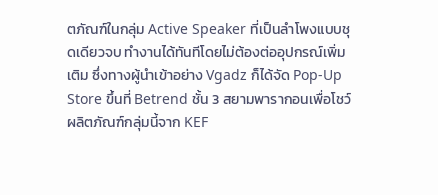ตภัณฑ์ในกลุ่ม Active Speaker ที่เป็นลำโพงแบบชุดเดียวจบ ทำงานได้ทันทีโดยไม่ต้องต่ออุปกรณ์เพิ่มเติม ซึ่งทางผู้นำเข้าอย่าง Vgadz ก็ได้จัด Pop-Up Store ขึ้นที่ Betrend ชั้น 3 สยามพารากอนเพื่อโชว์ผลิตภัณฑ์กลุ่มนี้จาก KEF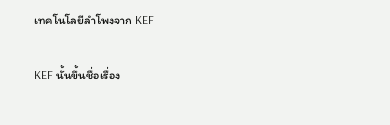เทคโนโลยีลำโพงจาก KEF

KEF นั้นขึ้นชื่อเรื่อง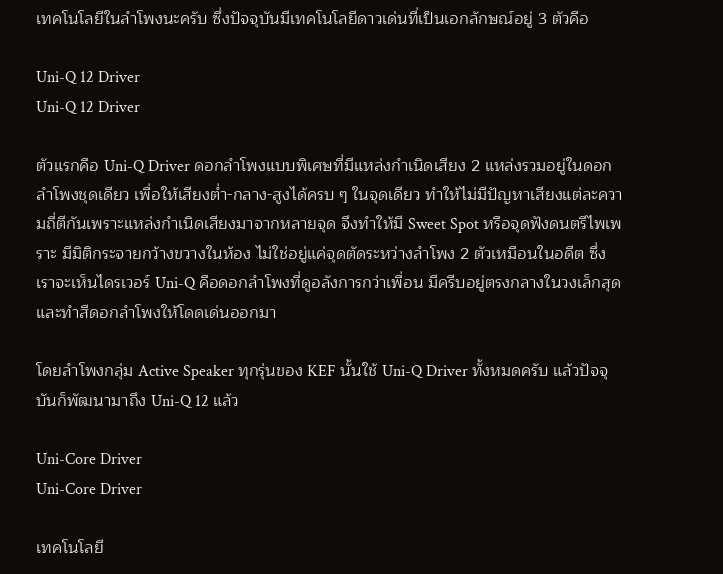เทคโนโลยีในลำโพงนะครับ ซึ่งปัจจุบันมีเทคโนโลยีดาวเด่นที่เป็นเอกลักษณ์อยู่ 3 ตัวคือ

Uni-Q 12 Driver
Uni-Q 12 Driver

ตัวแรกคือ Uni-Q Driver ดอกลำโพงแบบพิเศษที่มีแหล่งกำเนิดเสียง 2 แหล่งรวมอยู่ในดอกลำโพงชุดเดียว เพื่อให้เสียงต่ำ-กลาง-สูงได้ครบ ๆ ในจุดเดียว ทำให้ไม่มีปัญหาเสียงแต่ละความถี่ตีกันเพราะแหล่งกำเนิดเสียงมาจากหลายจุด จึงทำให้มี Sweet Spot หรือจุดฟังดนตรีไพเพราะ มีมิติกระจายกว้างขวางในห้อง ไม่ใช่อยู่แค่จุดตัดระหว่างลำโพง 2 ตัวเหมือนในอดีต ซึ่งเราจะเห็นไดรเวอร์ Uni-Q คือดอกลำโพงที่ดูอลังการกว่าเพื่อน มีครีบอยู่ตรงกลางในวงเล็กสุด และทำสีดอกลำโพงให้โดดเด่นออกมา

โดยลำโพงกลุ่ม Active Speaker ทุกรุ่นของ KEF นั้นใช้ Uni-Q Driver ทั้งหมดครับ แล้วปัจจุบันก็พัฒนามาถึง Uni-Q 12 แล้ว

Uni-Core Driver
Uni-Core Driver

เทคโนโลยี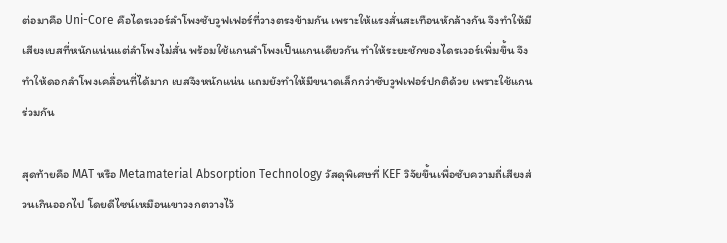ต่อมาคือ Uni-Core คือไดรเวอร์ลำโพงซับวูฟเฟอร์ที่วางตรงข้ามกัน เพราะให้แรงสั่นสะเทือนหักล้างกัน จึงทำให้มีเสียงเบสที่หนักแน่นแต่ลำโพงไม่สั่น พร้อมใช้แกนลำโพงเป็นแกนเดียวกัน ทำให้ระยะชักของไดรเวอร์เพิ่มขึ้น จึงทำให้ดอกลำโพงเคลื่อนที่ได้มาก เบสจึงหนักแน่น แถมยังทำให้มีขนาดเล็กกว่าซับวูฟเฟอร์ปกติด้วย เพราะใช้แกนร่วมกัน

สุดท้ายคือ MAT หรือ Metamaterial Absorption Technology วัสดุพิเศษที่ KEF วิจัยขึ้นเพื่อซับความถี่เสียงส่วนเกินออกไป โดยดีไซน์เหมือนเขาวงกตวางไว้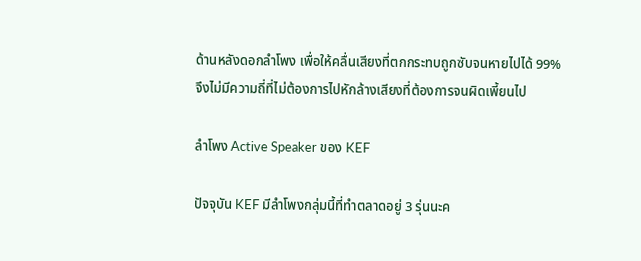ด้านหลังดอกลำโพง เพื่อให้คลื่นเสียงที่ตกกระทบถูกซับจนหายไปได้ 99% จึงไม่มีความถี่ที่ไม่ต้องการไปหักล้างเสียงที่ต้องการจนผิดเพี้ยนไป

ลำโพง Active Speaker ของ KEF

ปัจจุบัน KEF มีลำโพงกลุ่มนี้ที่ทำตลาดอยู่ 3 รุ่นนะค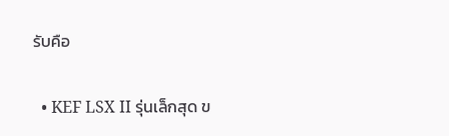รับคือ

  • KEF LSX II รุ่นเล็กสุด ข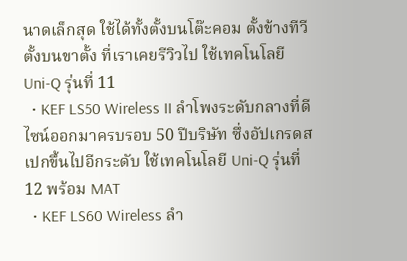นาดเล็กสุด ใช้ได้ทั้งตั้งบนโต๊ะคอม ตั้งข้างทีวี ตั้งบนขาตั้ง ที่เราเคยรีวิวไป ใช้เทคโนโลยี Uni-Q รุ่นที่ 11
  • KEF LS50 Wireless II ลำโพงระดับกลางที่ดีไซน์ออกมาครบรอบ 50 ปีบริษัท ซึ่งอัปเกรดสเปกขึ้นไปอีกระดับ ใช้เทคโนโลยี Uni-Q รุ่นที่ 12 พร้อม MAT
  • KEF LS60 Wireless ลำ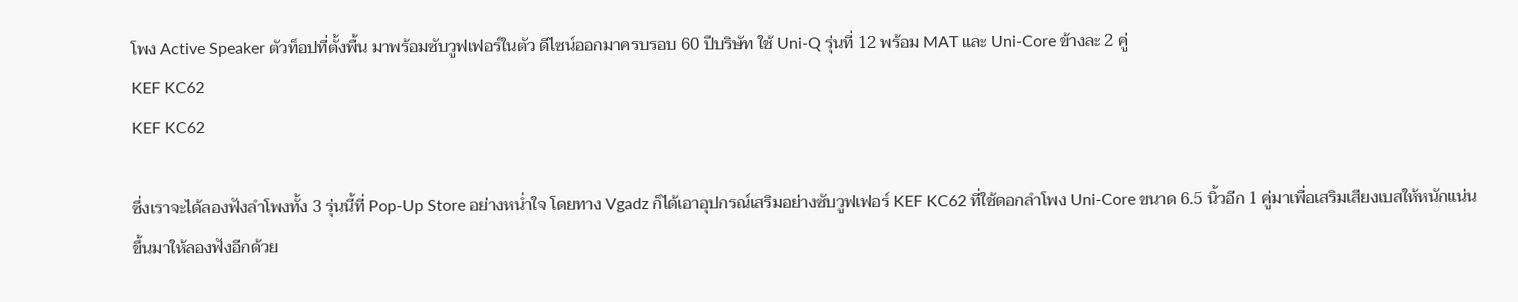โพง Active Speaker ตัวท็อปที่ตั้งพื้น มาพร้อมซับวูฟเฟอร์ในตัว ดีไซน์ออกมาครบรอบ 60 ปีบริษัท ใช้ Uni-Q รุ่นที่ 12 พร้อม MAT และ Uni-Core ข้างละ 2 คู่
KEF KC62
KEF KC62

ซึ่งเราจะได้ลองฟังลำโพงทั้ง 3 รุ่นนี้ที่ Pop-Up Store อย่างหน่ำใจ โดยทาง Vgadz ก็ได้เอาอุปกรณ์เสริมอย่างซับวูฟเฟอร์ KEF KC62 ที่ใช้ดอกลำโพง Uni-Core ขนาด 6.5 นิ้วอีก 1 คู่มาเพื่อเสริมเสียงเบสให้หนักแน่นขึ้นมาให้ลองฟังอีกด้วย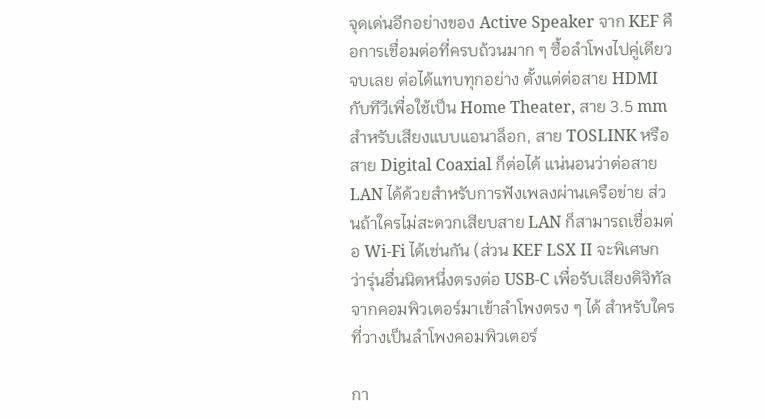จุดเด่นอีกอย่างของ Active Speaker จาก KEF คือการเชื่อมต่อที่ครบถ้วนมาก ๆ ซื้อลำโพงไปคู่เดียวจบเลย ต่อได้แทบทุกอย่าง ตั้งแต่ต่อสาย HDMI กับทีวีเพื่อใช้เป็น Home Theater, สาย 3.5 mm สำหรับเสียงแบบแอนาล็อก, สาย TOSLINK หรือสาย Digital Coaxial ก็ต่อได้ แน่นอนว่าต่อสาย LAN ได้ด้วยสำหรับการฟังเพลงผ่านเครือข่าย ส่วนถ้าใครไม่สะดวกเสียบสาย LAN ก็สามารถเชื่อมต่อ Wi-Fi ได้เช่นกัน (ส่วน KEF LSX II จะพิเศษกว่ารุ่นอื่นนิดหนึ่งตรงต่อ USB-C เพื่อรับเสียงดิจิทัลจากคอมพิวเตอร์มาเข้าลำโพงตรง ๆ ได้ สำหรับใครที่วางเป็นลำโพงคอมพิวเตอร์

กา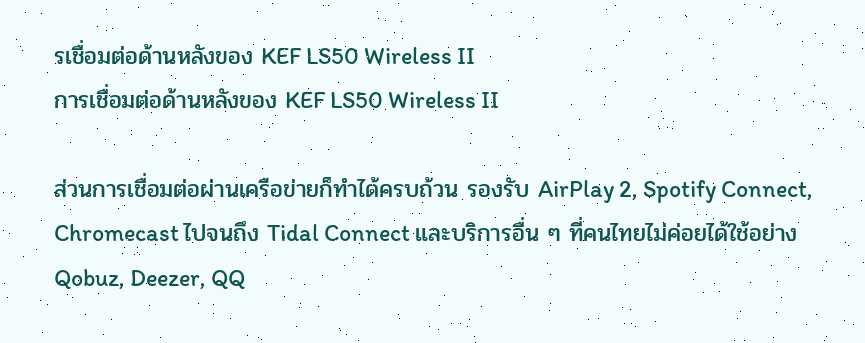รเชื่อมต่อด้านหลังของ KEF LS50 Wireless II
การเชื่อมต่อด้านหลังของ KEF LS50 Wireless II

ส่วนการเชื่อมต่อผ่านเครือข่ายก็ทำได้ครบถ้วน รองรับ AirPlay 2, Spotify Connect, Chromecast ไปจนถึง Tidal Connect และบริการอื่น ๆ ที่คนไทยไม่ค่อยได้ใช้อย่าง Qobuz, Deezer, QQ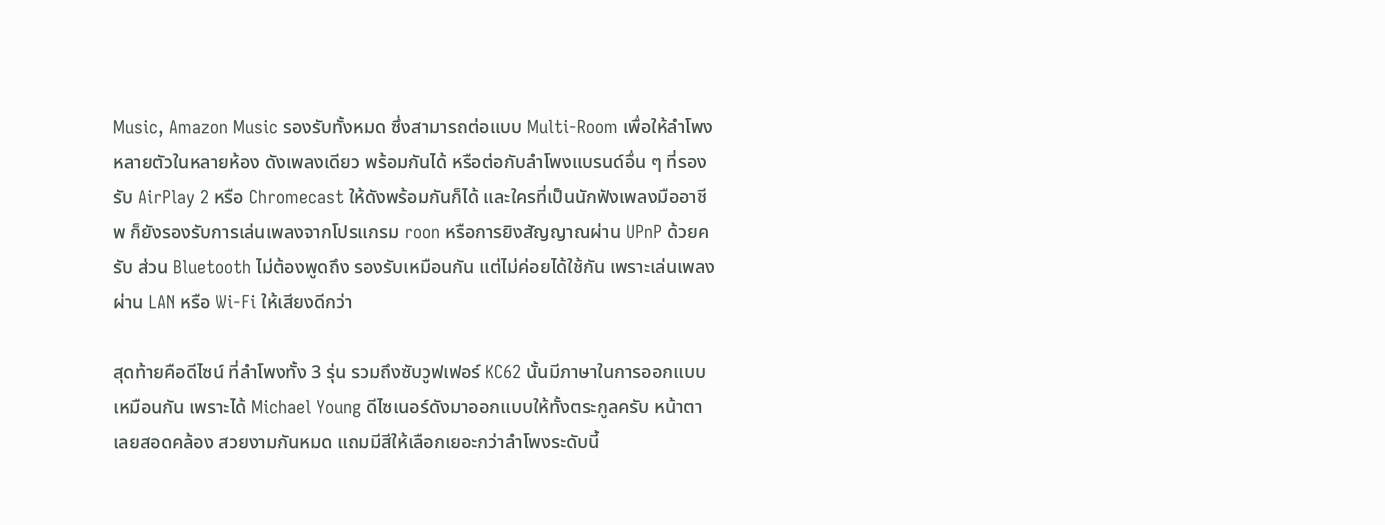Music, Amazon Music รองรับทั้งหมด ซึ่งสามารถต่อแบบ Multi-Room เพื่อให้ลำโพงหลายตัวในหลายห้อง ดังเพลงเดียว พร้อมกันได้ หรือต่อกับลำโพงแบรนด์อื่น ๆ ที่รองรับ AirPlay 2 หรือ Chromecast ให้ดังพร้อมกันก็ได้ และใครที่เป็นนักฟังเพลงมืออาชีพ ก็ยังรองรับการเล่นเพลงจากโปรแกรม roon หรือการยิงสัญญาณผ่าน UPnP ด้วยครับ ส่วน Bluetooth ไม่ต้องพูดถึง รองรับเหมือนกัน แต่ไม่ค่อยได้ใช้กัน เพราะเล่นเพลงผ่าน LAN หรือ Wi-Fi ให้เสียงดีกว่า

สุดท้ายคือดีไซน์ ที่ลำโพงทั้ง 3 รุ่น รวมถึงซับวูฟเฟอร์ KC62 นั้นมีภาษาในการออกแบบเหมือนกัน เพราะได้ Michael Young ดีไซเนอร์ดังมาออกแบบให้ทั้งตระกูลครับ หน้าตาเลยสอดคล้อง สวยงามกันหมด แถมมีสีให้เลือกเยอะกว่าลำโพงระดับนี้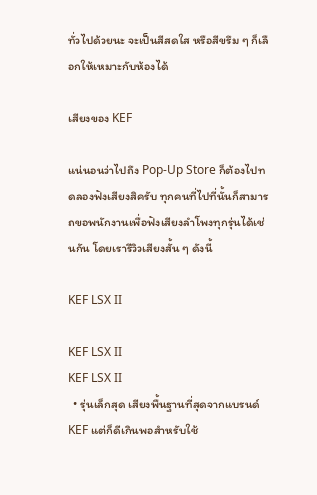ทั่วไปด้วยนะ จะเป็นสีสดใส หรือสีขรึม ๆ ก็เลือกให้เหมาะกับห้องได้

เสียงของ KEF

แน่นอนว่าไปถึง Pop-Up Store ก็ต้องไปทดลองฟังเสียงสิครับ ทุกคนที่ไปที่นั้นก็สามารถขอพนักงานเพื่อฟังเสียงลำโพงทุกรุ่นได้เช่นกัน โดยเรารีวิวเสียงสั้น ๆ ดังนี้

KEF LSX II

KEF LSX II
KEF LSX II
  • รุ่นเล็กสุด เสียงพื้นฐานที่สุดจากแบรนด์ KEF แต่ก็ดีเกินพอสำหรับใช้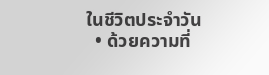ในชีวิตประจำวัน
  • ด้วยความที่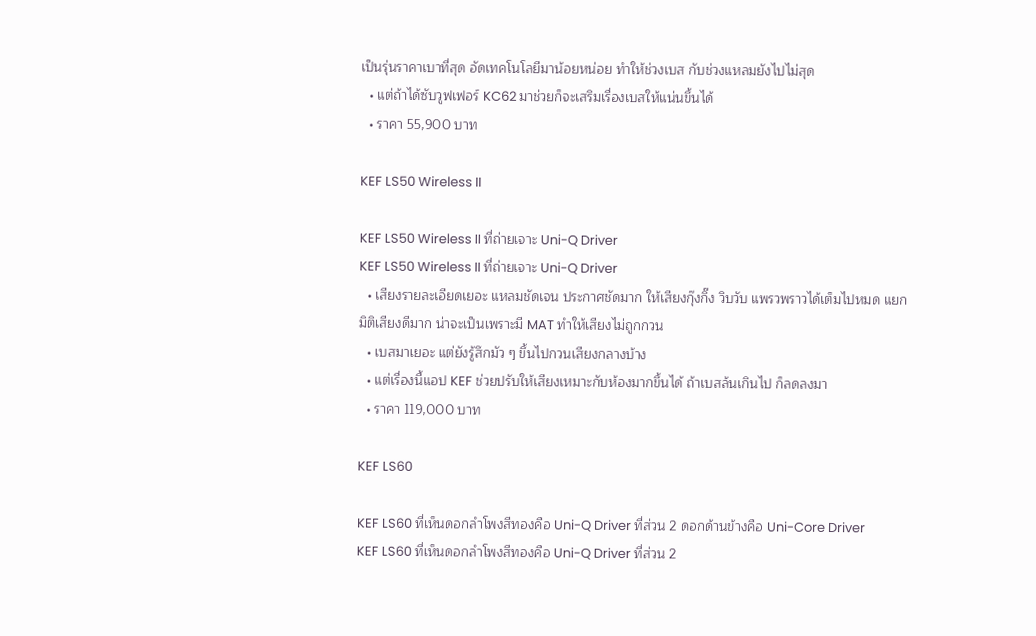เป็นรุ่นราคาเบาที่สุด อัดเทคโนโลยีมาน้อยหน่อย ทำให้ช่วงเบส กับช่วงแหลมยังไปไม่สุด
  • แต่ถ้าได้ซับวูฟเฟอร์ KC62 มาช่วยก็จะเสริมเรื่องเบสให้แน่นขึ้นได้
  • ราคา 55,900 บาท

KEF LS50 Wireless II

KEF LS50 Wireless II ที่ถ่ายเจาะ Uni-Q Driver
KEF LS50 Wireless II ที่ถ่ายเจาะ Uni-Q Driver
  • เสียงรายละเอียดเยอะ แหลมชัดเจน ประกาศชัดมาก ให้เสียงกุ๊งกิ๊ง วิบวับ แพรวพราวได้เต็มไปหมด แยกมิติเสียงดีมาก น่าจะเป็นเพราะมี MAT ทำให้เสียงไม่ถูกกวน
  • เบสมาเยอะ แต่ยังรู้สึกมัว ๆ ขึ้นไปกวนเสียงกลางบ้าง
  • แต่เรื่องนี้แอป KEF ช่วยปรับให้เสียงเหมาะกับห้องมากขึ้นได้ ถ้าเบสล้นเกินไป ก็ลดลงมา
  • ราคา 119,000 บาท

KEF LS60

KEF LS60 ที่เห็นดอกลำโพงสีทองคือ Uni-Q Driver ที่ส่วน 2 ดอกด้านข้างคือ Uni-Core Driver
KEF LS60 ที่เห็นดอกลำโพงสีทองคือ Uni-Q Driver ที่ส่วน 2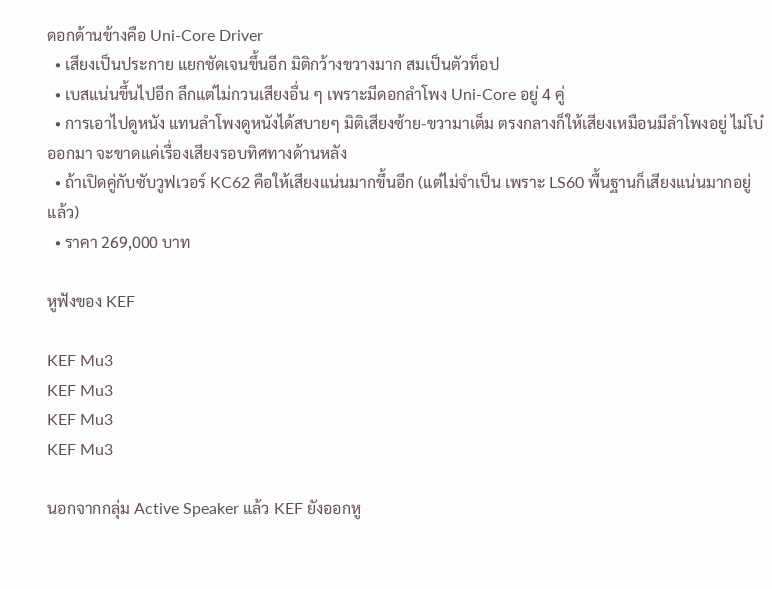ดอกด้านข้างคือ Uni-Core Driver
  • เสียงเป็นประกาย แยกชัดเจนขึ้นอีก มิติกว้างขวางมาก สมเป็นตัวท็อป
  • เบสแน่นขึ้นไปอีก ลึกแต่ไม่กวนเสียงอื่น ๆ เพราะมีดอกลำโพง Uni-Core อยู่ 4 คู่
  • การเอาไปดูหนัง แทนลำโพงดูหนังได้สบายๆ มิติเสียงซ้าย-ขวามาเต็ม ตรงกลางก็ให้เสียงเหมือนมีลำโพงอยู่ ไม่โบ๋ออกมา จะขาดแค่เรื่องเสียงรอบทิศทางด้านหลัง
  • ถ้าเปิดคู่กับซับวูฟเวอร์ KC62 คือให้เสียงแน่นมากขึ้นอีก (แต่ไม่จำเป็น เพราะ LS60 พื้นฐานก็เสียงแน่นมากอยู่แล้ว)
  • ราคา 269,000 บาท

หูฟังของ KEF

KEF Mu3
KEF Mu3
KEF Mu3
KEF Mu3

นอกจากกลุ่ม Active Speaker แล้ว KEF ยังออกหู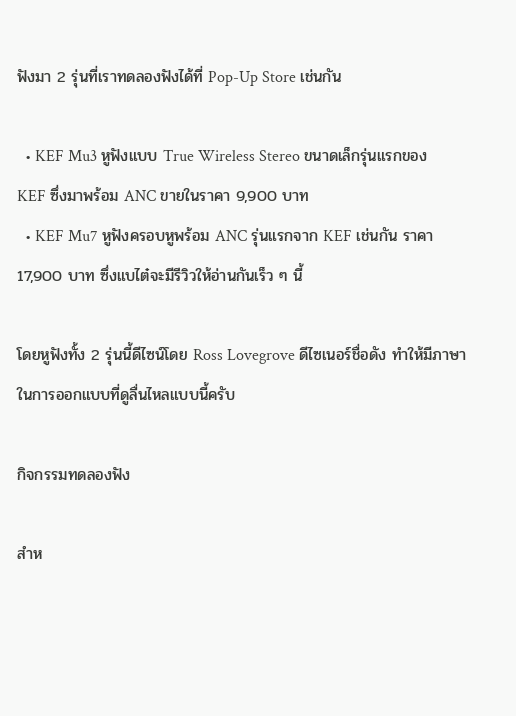ฟังมา 2 รุ่นที่เราทดลองฟังได้ที่ Pop-Up Store เช่นกัน

  • KEF Mu3 หูฟังแบบ True Wireless Stereo ขนาดเล็กรุ่นแรกของ KEF ซึ่งมาพร้อม ANC ขายในราคา 9,900 บาท
  • KEF Mu7 หูฟังครอบหูพร้อม ANC รุ่นแรกจาก KEF เช่นกัน ราคา 17,900 บาท ซึ่งแบไต๋จะมีรีวิวให้อ่านกันเร็ว ๆ นี้

โดยหูฟังทั้ง 2 รุ่นนี้ดีไซน์โดย Ross Lovegrove ดีไซเนอร์ชื่อดัง ทำให้มีภาษาในการออกแบบที่ดูลื่นไหลแบบนี้ครับ

กิจกรรมทดลองฟัง

สำห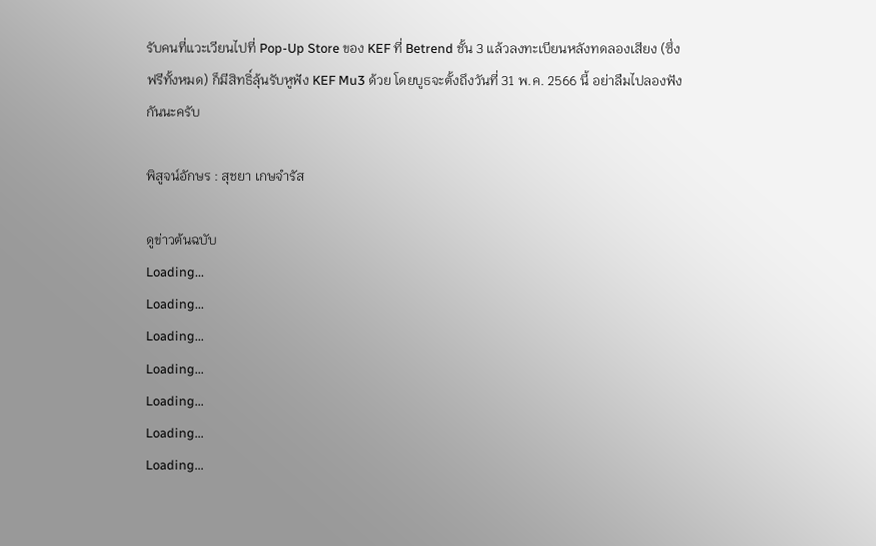รับคนที่แวะเวียนไปที่ Pop-Up Store ของ KEF ที่ Betrend ชั้น 3 แล้วลงทะเบียนหลังทดลองเสียง (ซึ่งฟรีทั้งหมด) ก็มีสิทธิ์ลุ้นรับหูฟัง KEF Mu3 ด้วย โดยบูธจะตั้งถึงวันที่ 31 พ.ค. 2566 นี้ อย่าลืมไปลองฟังกันนะครับ

พิสูจน์อักษร : สุชยา เกษจำรัส

ดูข่าวต้นฉบับ
Loading...
Loading...
Loading...
Loading...
Loading...
Loading...
Loading...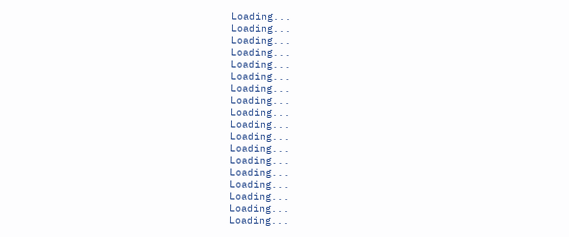Loading...
Loading...
Loading...
Loading...
Loading...
Loading...
Loading...
Loading...
Loading...
Loading...
Loading...
Loading...
Loading...
Loading...
Loading...
Loading...
Loading...
Loading...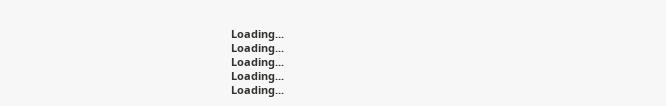Loading...
Loading...
Loading...
Loading...
Loading...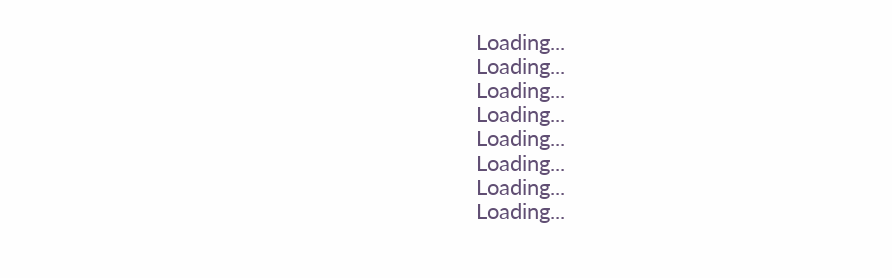Loading...
Loading...
Loading...
Loading...
Loading...
Loading...
Loading...
Loading...